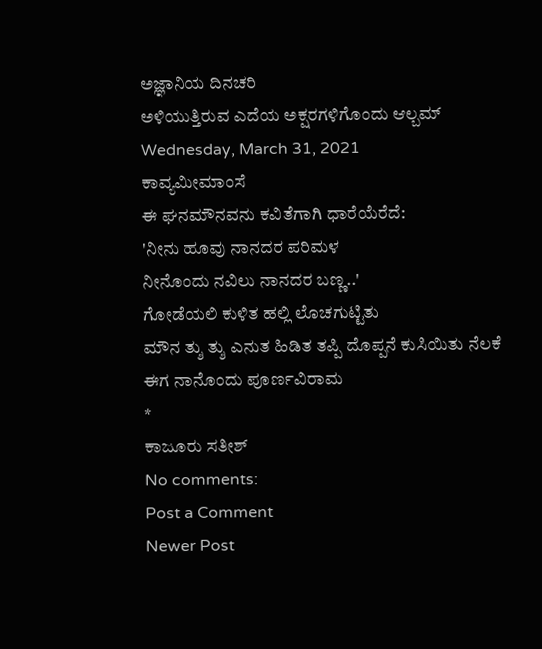ಅಜ್ಞಾನಿಯ ದಿನಚರಿ
ಅಳಿಯುತ್ತಿರುವ ಎದೆಯ ಅಕ್ಷರಗಳಿಗೊಂದು ಆಲ್ಬಮ್
Wednesday, March 31, 2021
ಕಾವ್ಯಮೀಮಾಂಸೆ
ಈ ಘನಮೌನವನು ಕವಿತೆಗಾಗಿ ಧಾರೆಯೆರೆದೆ:
'ನೀನು ಹೂವು ನಾನದರ ಪರಿಮಳ
ನೀನೊಂದು ನವಿಲು ನಾನದರ ಬಣ್ಣ..'
ಗೋಡೆಯಲಿ ಕುಳಿತ ಹಲ್ಲಿ ಲೊಚಗುಟ್ಟಿತು
ಮೌನ ತ್ಶು ತ್ಶು ಎನುತ ಹಿಡಿತ ತಪ್ಪಿ ದೊಪ್ಪನೆ ಕುಸಿಯಿತು ನೆಲಕೆ
ಈಗ ನಾನೊಂದು ಪೂರ್ಣವಿರಾಮ
*
ಕಾಜೂರು ಸತೀಶ್
No comments:
Post a Comment
Newer Post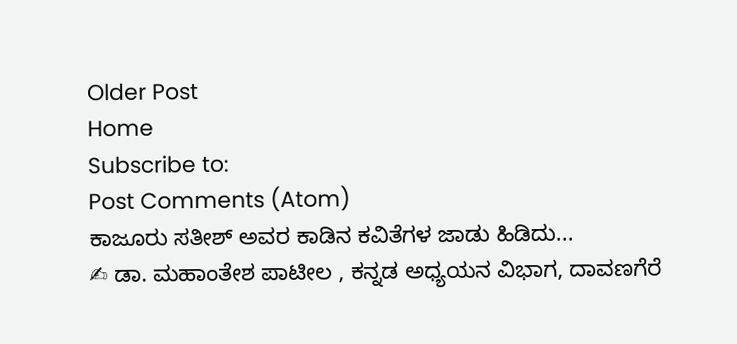Older Post
Home
Subscribe to:
Post Comments (Atom)
ಕಾಜೂರು ಸತೀಶ್ ಅವರ ಕಾಡಿನ ಕವಿತೆಗಳ ಜಾಡು ಹಿಡಿದು...
✍ ಡಾ. ಮಹಾಂತೇಶ ಪಾಟೀಲ , ಕನ್ನಡ ಅಧ್ಯಯನ ವಿಭಾಗ, ದಾವಣಗೆರೆ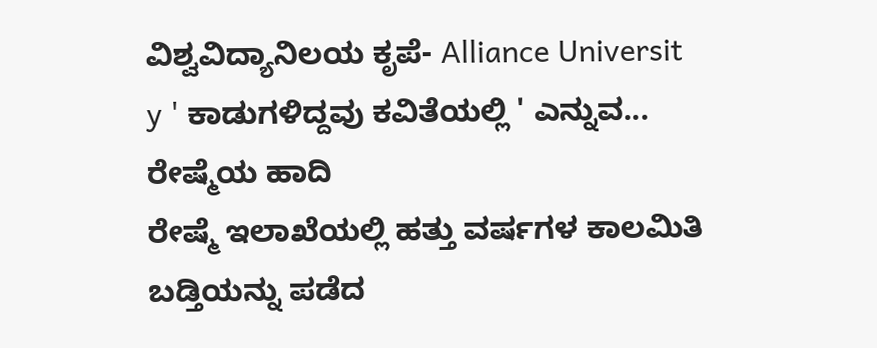ವಿಶ್ವವಿದ್ಯಾನಿಲಯ ಕೃಪೆ- Alliance Universit y ' ಕಾಡುಗಳಿದ್ದವು ಕವಿತೆಯಲ್ಲಿ ' ಎನ್ನುವ...
ರೇಷ್ಮೆಯ ಹಾದಿ
ರೇಷ್ಮೆ ಇಲಾಖೆಯಲ್ಲಿ ಹತ್ತು ವರ್ಷಗಳ ಕಾಲಮಿತಿ ಬಡ್ತಿಯನ್ನು ಪಡೆದ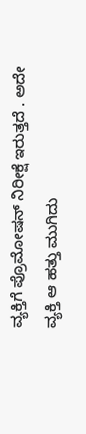ವ್ಯಕ್ತಿಗೆ ಪ್ರೊಮೋಷನ್ ನಿರೀಕ್ಷೆ ಇರುತ್ತದೆ . ಅದೇ ವ್ಯಕ್ತಿ ಆ ಹತ್ತು ಮುಗಿದು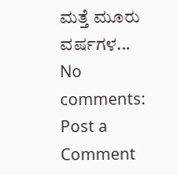ಮತ್ತೆ ಮೂರು ವರ್ಷಗಳ...
No comments:
Post a Comment